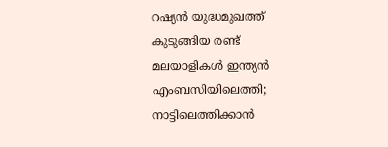റഷ്യൻ യുദ്ധമുഖത്ത് കുടുങ്ങിയ രണ്ട് മലയാളികൾ ഇന്ത്യൻ എംബസിയിലെത്തി; നാട്ടിലെത്തിക്കാൻ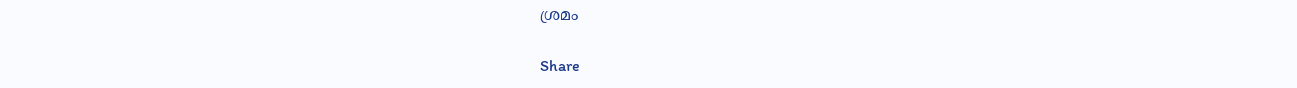ശ്രമം

Share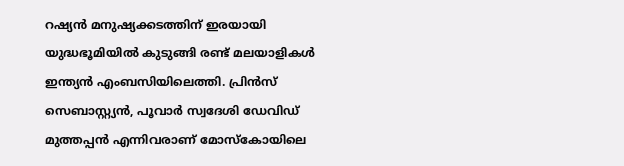റഷ്യൻ മനുഷ്യക്കടത്തിന് ഇരയായി യുദ്ധഭൂമിയിൽ കുടുങ്ങി രണ്ട് മലയാളികൾ ഇന്ത്യൻ എംബസിയിലെത്തി. പ്രിൻസ് സെബാസ്റ്റ്യൻ, പൂവാർ സ്വദേശി ഡേവിഡ് മുത്തപ്പൻ എന്നിവരാണ് മോസ്‌കോയിലെ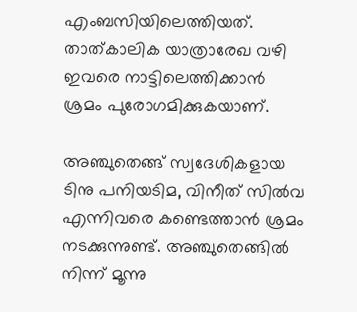എംബസിയിലെത്തിയത്. താത്കാലിക യാത്രാരേഖ വഴി ഇവരെ നാട്ടിലെത്തിക്കാൻ ശ്രമം പുരോഗമിക്കുകയാണ്.

അഞ്ചുതെങ്ങ് സ്വദേശികളായ ടിനു പനിയടിമ, വിനീത് സിൽവ എന്നിവരെ കണ്ടെത്താൻ ശ്രമം നടക്കുന്നുണ്ട്. അഞ്ചുതെങ്ങിൽ നിന്ന് മൂന്നു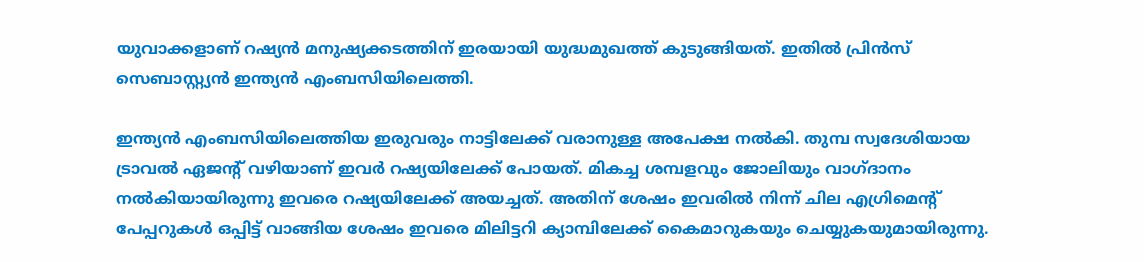യുവാക്കളാണ് റഷ്യൻ മനുഷ്യക്കടത്തിന് ഇരയായി യുദ്ധമുഖത്ത് കുടുങ്ങിയത്. ഇതിൽ പ്രിൻസ് സെബാസ്റ്റ്യൻ ഇന്ത്യൻ എംബസിയിലെത്തി.

ഇന്ത്യൻ എംബസിയിലെത്തിയ ഇരുവരും നാട്ടിലേക്ക് വരാനുള്ള അപേക്ഷ നൽകി. തുമ്പ സ്വദേശിയായ ട്രാവൽ ഏജന്റ് വഴിയാണ് ഇവർ റഷ്യയിലേക്ക് പോയത്. മികച്ച ശമ്പളവും ജോലിയും വാഗ്ദാനം നൽകിയായിരുന്നു ഇവരെ റഷ്യയിലേക്ക് അയച്ചത്. അതിന് ശേഷം ഇവരിൽ നിന്ന് ചില എഗ്രിമെന്റ് പേപ്പറുകൾ ഒപ്പിട്ട് വാങ്ങിയ ശേഷം ഇവരെ മിലിട്ടറി ക്യാമ്പിലേക്ക് കൈമാറുകയും ചെയ്യുകയുമായിരുന്നു.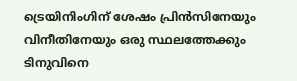ട്രെയിനിംഗിന് ശേഷം പ്രിൻസിനേയും വിനീതിനേയും ഒരു സ്ഥലത്തേക്കും ടിനുവിനെ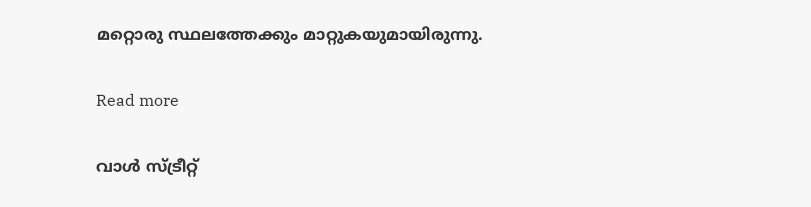മറ്റൊരു സ്ഥലത്തേക്കും മാറ്റുകയുമായിരുന്നു.

Read more

വാൾ സ്ട്രീറ്റ്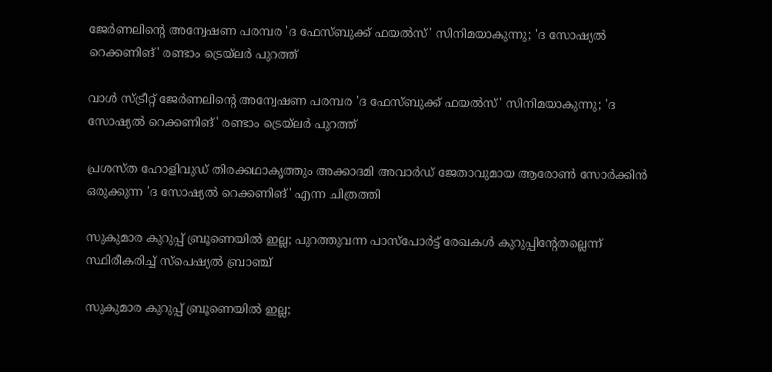ജേർണലിന്റെ അന്വേഷണ പരമ്പര 'ദ ഫേസ്ബുക്ക് ഫയൽസ്' സിനിമയാകുന്നു; 'ദ സോഷ്യൽ റെക്കണിങ്' രണ്ടാം ട്രെയ്‌ലർ പുറത്ത്

വാൾ സ്ട്രീറ്റ് ജേർണലിന്റെ അന്വേഷണ പരമ്പര 'ദ ഫേസ്ബുക്ക് ഫയൽസ്' സിനിമയാകുന്നു; 'ദ സോഷ്യൽ റെക്കണിങ്' രണ്ടാം ട്രെയ്‌ലർ പുറത്ത്

പ്രശസ്ത ഹോളിവുഡ് തിരക്കഥാകൃത്തും അക്കാദമി അവാർഡ് ജേതാവുമായ ആരോൺ സോർക്കിൻ ഒരുക്കുന്ന 'ദ സോഷ്യൽ റെക്കണിങ്' എന്ന ചിത്രത്തി

സുകുമാര കുറുപ്പ് ബ്രൂണെയിൽ ഇല്ല; പുറത്തുവന്ന പാസ്പോര്‍ട്ട് രേഖകള്‍ കുറുപ്പിൻ്റേതല്ലെന്ന് സ്ഥിരീകരിച്ച് സ്പെഷ്യൽ ബ്രാഞ്ച്

സുകുമാര കുറുപ്പ് ബ്രൂണെയിൽ ഇല്ല;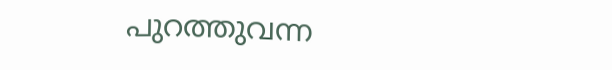പുറത്തുവന്ന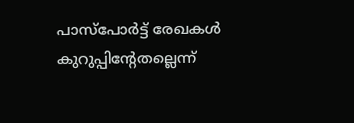പാസ്പോര്‍ട്ട് രേഖകള്‍ കുറുപ്പിൻ്റേതല്ലെന്ന്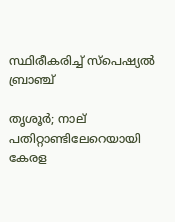സ്ഥിരീകരിച്ച് സ്പെഷ്യൽ ബ്രാഞ്ച്

തൃശൂർ; നാല് പതിറ്റാണ്ടിലേറെയായി കേരള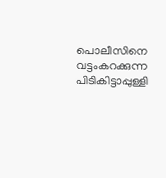പൊലീസിനെ വട്ടംകറക്കുന്ന പിടികിട്ടാപ്പുള്ളി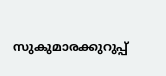സുകുമാരക്കുറുപ്പ്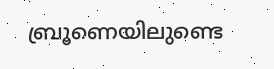ബ്രൂണെയിലുണ്ടെ